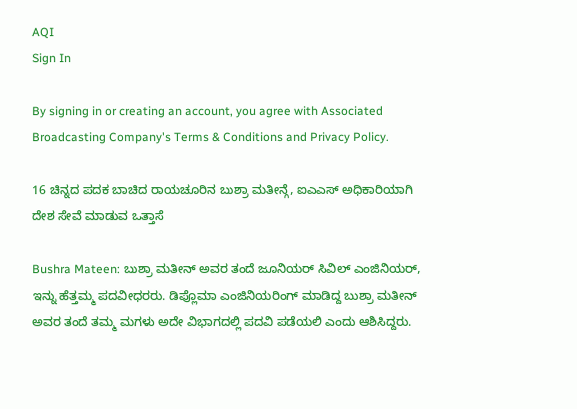AQI
Sign In

By signing in or creating an account, you agree with Associated Broadcasting Company's Terms & Conditions and Privacy Policy.

16 ಚಿನ್ನದ ಪದಕ ಬಾಚಿದ ರಾಯಚೂರಿನ ಬುಶ್ರಾ ಮತೀನ್ಗೆ, ಐಎಎಸ್ ಅಧಿಕಾರಿಯಾಗಿ ದೇಶ ಸೇವೆ ಮಾಡುವ ಒತ್ತಾಸೆ

Bushra Mateen: ಬುಶ್ರಾ ಮತೀನ್ ಅವರ ತಂದೆ ಜೂನಿಯರ್ ಸಿವಿಲ್ ಎಂಜಿನಿಯರ್, ಇನ್ನು ಹೆತ್ತಮ್ಮ ಪದವೀಧರರು. ಡಿಪ್ಲೊಮಾ ಎಂಜಿನಿಯರಿಂಗ್ ಮಾಡಿದ್ದ ಬುಶ್ರಾ ಮತೀನ್ ಅವರ ತಂದೆ ತಮ್ಮ ಮಗಳು ಅದೇ ವಿಭಾಗದಲ್ಲಿ ಪದವಿ ಪಡೆಯಲಿ ಎಂದು ಆಶಿಸಿದ್ದರು.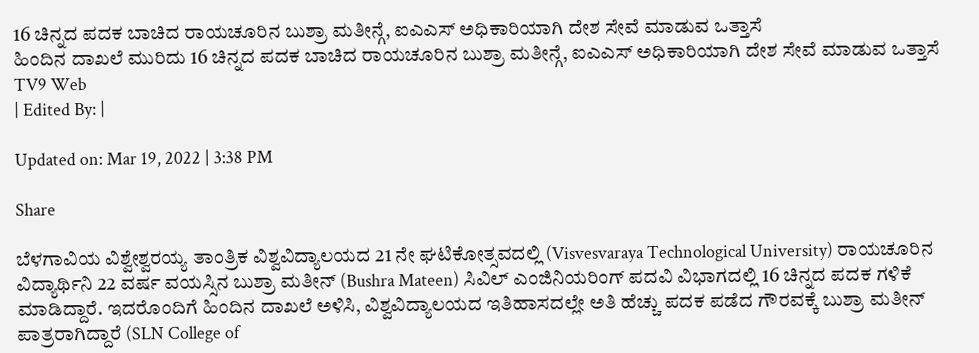16 ಚಿನ್ನದ ಪದಕ ಬಾಚಿದ ರಾಯಚೂರಿನ ಬುಶ್ರಾ ಮತೀನ್ಗೆ, ಐಎಎಸ್ ಅಧಿಕಾರಿಯಾಗಿ ದೇಶ ಸೇವೆ ಮಾಡುವ ಒತ್ತಾಸೆ
ಹಿಂದಿನ ದಾಖಲೆ ಮುರಿದು 16 ಚಿನ್ನದ ಪದಕ ಬಾಚಿದ ರಾಯಚೂರಿನ ಬುಶ್ರಾ ಮತೀನ್ಗೆ, ಐಎಎಸ್ ಅಧಿಕಾರಿಯಾಗಿ ದೇಶ ಸೇವೆ ಮಾಡುವ ಒತ್ತಾಸೆ
TV9 Web
| Edited By: |

Updated on: Mar 19, 2022 | 3:38 PM

Share

ಬೆಳಗಾವಿಯ ವಿಶ್ವೇಶ್ವರಯ್ಯ ತಾಂತ್ರಿಕ ವಿಶ್ವವಿದ್ಯಾಲಯದ 21 ನೇ ಘಟಿಕೋತ್ಸವದಲ್ಲಿ (Visvesvaraya Technological University) ರಾಯಚೂರಿನ ವಿದ್ಯಾರ್ಥಿನಿ 22 ವರ್ಷ ವಯಸ್ಸಿನ ಬುಶ್ರಾ ಮತೀನ್‌ (Bushra Mateen) ಸಿವಿಲ್ ಎಂಜಿನಿಯರಿಂಗ್ ಪದವಿ ವಿಭಾಗದಲ್ಲಿ 16 ಚಿನ್ನದ ಪದಕ ಗಳಿಕೆ ಮಾಡಿದ್ದಾರೆ. ಇದರೊಂದಿಗೆ ಹಿಂದಿನ ದಾಖಲೆ ಅಳಿಸಿ, ವಿಶ್ವವಿದ್ಯಾಲಯದ ಇತಿಹಾಸದಲ್ಲೇ ಅತಿ ಹೆಚ್ಚು ಪದಕ ಪಡೆದ ಗೌರವಕ್ಕೆ ಬುಶ್ರಾ ಮತೀನ್ ಪಾತ್ರರಾಗಿದ್ದಾರೆ (SLN College of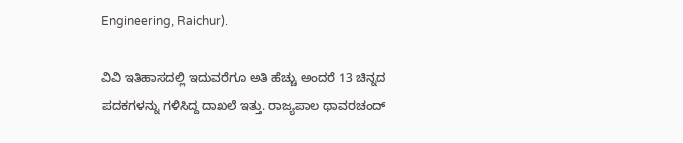Engineering, Raichur).

ವಿವಿ ಇತಿಹಾಸದಲ್ಲಿ ಇದುವರೆಗೂ ಅತಿ ಹೆಚ್ಚು ಅಂದರೆ 13 ಚಿನ್ನದ ಪದಕಗಳನ್ನು ಗಳಿಸಿದ್ದ ದಾಖಲೆ ಇತ್ತು. ರಾಜ್ಯಪಾಲ ಥಾವರಚಂದ್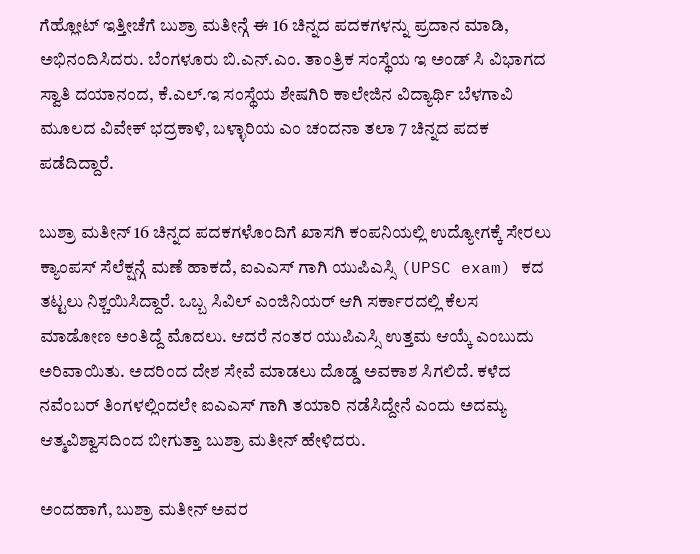ಗೆಹ್ಲೋಟ್ ಇತ್ತೀಚೆಗೆ ಬುಶ್ರಾ ಮತೀನ್ಗೆ ಈ 16 ಚಿನ್ನದ ಪದಕಗಳನ್ನು ಪ್ರದಾನ ಮಾಡಿ, ಅಭಿನಂದಿಸಿದರು. ಬೆಂಗಳೂರು ಬಿ.ಎನ್.ಎಂ. ತಾಂತ್ರಿಕ ಸಂಸ್ಥೆಯ ಇ ಅಂಡ್ ಸಿ ವಿಭಾಗದ ಸ್ವಾತಿ ದಯಾನಂದ, ಕೆ.ಎಲ್.ಇ ಸಂಸ್ಥೆಯ ಶೇಷಗಿರಿ ಕಾಲೇಜಿನ ವಿದ್ಯಾರ್ಥಿ ಬೆಳಗಾವಿ ಮೂಲದ ವಿವೇಕ್ ಭದ್ರಕಾಳಿ, ಬಳ್ಳಾರಿಯ ಎಂ ಚಂದನಾ ತಲಾ 7 ಚಿನ್ನದ ಪದಕ ಪಡೆದಿದ್ದಾರೆ.

ಬುಶ್ರಾ ಮತೀನ್‌ 16 ಚಿನ್ನದ ಪದಕಗಳೊಂದಿಗೆ ಖಾಸಗಿ ಕಂಪನಿಯಲ್ಲಿ ಉದ್ಯೋಗಕ್ಕೆ ಸೇರಲು ಕ್ಯಾಂಪಸ್ ಸೆಲೆಕ್ಷನ್ಗೆ ಮಣೆ ಹಾಕದೆ, ಐಎಎಸ್ ಗಾಗಿ ಯುಪಿಎಸ್ಸಿ (UPSC exam) ಕದ ತಟ್ಟಲು ನಿಶ್ಚಯಿಸಿದ್ದಾರೆ. ಒಬ್ಬ ಸಿವಿಲ್ ಎಂಜಿನಿಯರ್ ಆಗಿ ಸರ್ಕಾರದಲ್ಲಿ ಕೆಲಸ ಮಾಡೋಣ ಅಂತಿದ್ದೆ ಮೊದಲು. ಆದರೆ ನಂತರ ಯುಪಿಎಸ್ಸಿ ಉತ್ತಮ ಆಯ್ಕೆ ಎಂಬುದು ಅರಿವಾಯಿತು. ಅದರಿಂದ ದೇಶ ಸೇವೆ ಮಾಡಲು ದೊಡ್ಡ ಅವಕಾಶ ಸಿಗಲಿದೆ. ಕಳೆದ ನವೆಂಬರ್ ತಿಂಗಳಲ್ಲಿಂದಲೇ ಐಎಎಸ್ ಗಾಗಿ ತಯಾರಿ ನಡೆಸಿದ್ದೇನೆ ಎಂದು ಅದಮ್ಯ ಆತ್ಮವಿಶ್ವಾಸದಿಂದ ಬೀಗುತ್ತಾ ಬುಶ್ರಾ ಮತೀನ್ ಹೇಳಿದರು.

ಅಂದಹಾಗೆ, ಬುಶ್ರಾ ಮತೀನ್ ಅವರ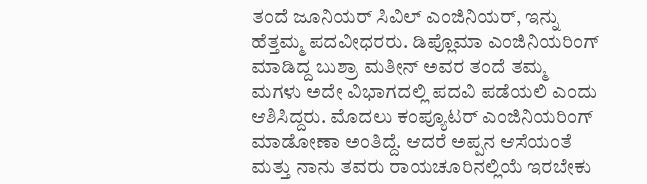ತಂದೆ ಜೂನಿಯರ್ ಸಿವಿಲ್ ಎಂಜಿನಿಯರ್, ಇನ್ನು ಹೆತ್ತಮ್ಮ ಪದವೀಧರರು. ಡಿಪ್ಲೊಮಾ ಎಂಜಿನಿಯರಿಂಗ್ ಮಾಡಿದ್ದ ಬುಶ್ರಾ ಮತೀನ್ ಅವರ ತಂದೆ ತಮ್ಮ ಮಗಳು ಅದೇ ವಿಭಾಗದಲ್ಲಿ ಪದವಿ ಪಡೆಯಲಿ ಎಂದು ಆಶಿಸಿದ್ದರು. ಮೊದಲು ಕಂಪ್ಯೂಟರ್ ಎಂಜಿನಿಯರಿಂಗ್ ಮಾಡೋಣಾ ಅಂತಿದ್ದೆ. ಆದರೆ ಅಪ್ಪನ ಆಸೆಯಂತೆ ಮತ್ತು ನಾನು ತವರು ರಾಯಚೂರಿನಲ್ಲಿಯೆ ಇರಬೇಕು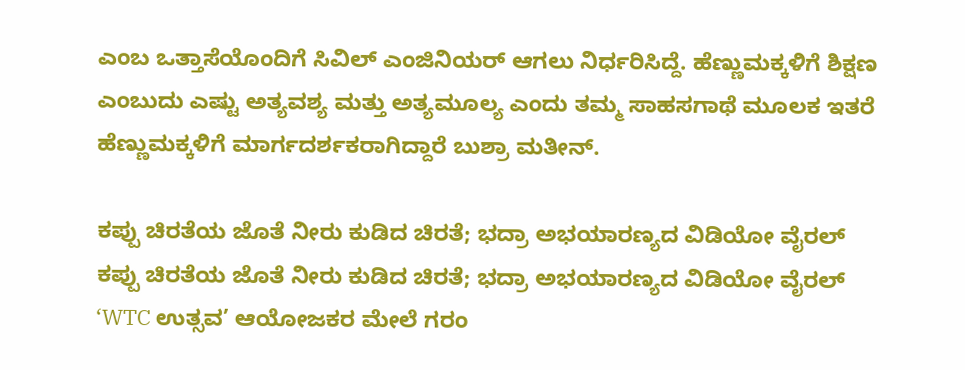ಎಂಬ ಒತ್ತಾಸೆಯೊಂದಿಗೆ ಸಿವಿಲ್ ಎಂಜಿನಿಯರ್ ಆಗಲು ನಿರ್ಧರಿಸಿದ್ದೆ. ಹೆಣ್ಣುಮಕ್ಕಳಿಗೆ ಶಿಕ್ಷಣ ಎಂಬುದು ಎಷ್ಟು ಅತ್ಯವಶ್ಯ ಮತ್ತು ಅತ್ಯಮೂಲ್ಯ ಎಂದು ತಮ್ಮ ಸಾಹಸಗಾಥೆ ಮೂಲಕ ಇತರೆ ಹೆಣ್ಣುಮಕ್ಕಳಿಗೆ ಮಾರ್ಗದರ್ಶಕರಾಗಿದ್ದಾರೆ ಬುಶ್ರಾ ಮತೀನ್.

ಕಪ್ಪು ಚಿರತೆಯ ಜೊತೆ ನೀರು ಕುಡಿದ ಚಿರತೆ; ಭದ್ರಾ ಅಭಯಾರಣ್ಯದ ವಿಡಿಯೋ ವೈರಲ್
ಕಪ್ಪು ಚಿರತೆಯ ಜೊತೆ ನೀರು ಕುಡಿದ ಚಿರತೆ; ಭದ್ರಾ ಅಭಯಾರಣ್ಯದ ವಿಡಿಯೋ ವೈರಲ್
‘WTC ಉತ್ಸವ’ ಆಯೋಜಕರ ಮೇಲೆ ಗರಂ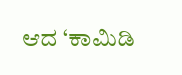ಆದ ‘ಕಾಮಿಡಿ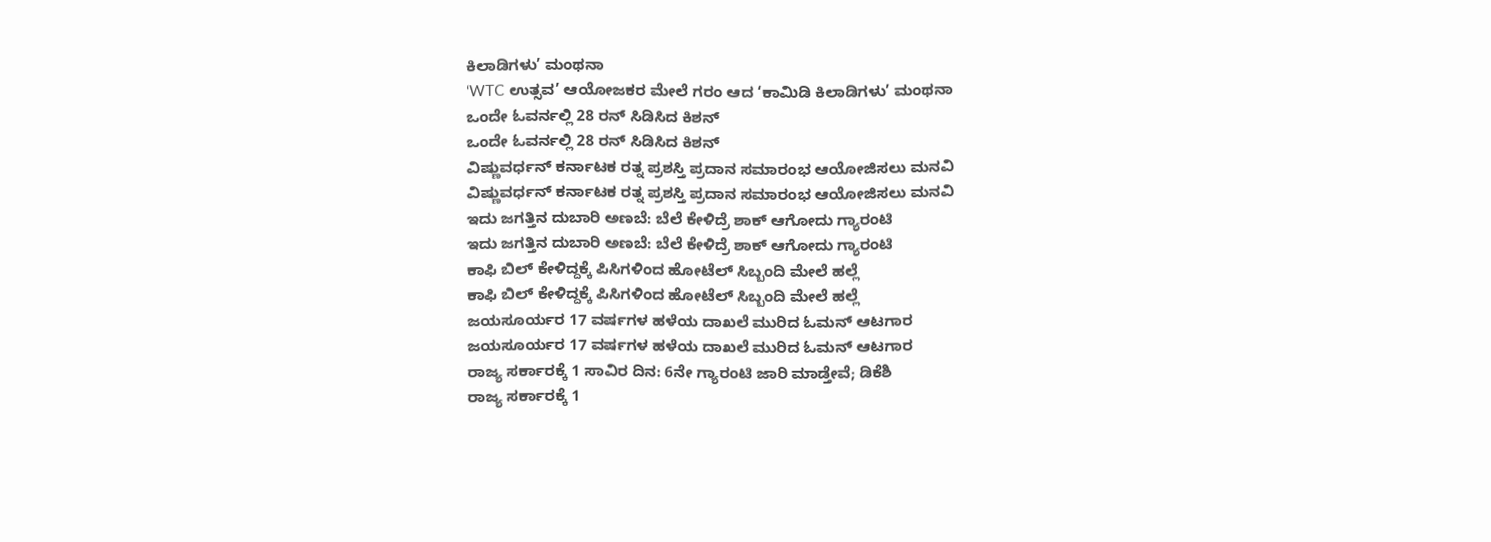ಕಿಲಾಡಿಗಳು’ ಮಂಥನಾ
‘WTC ಉತ್ಸವ’ ಆಯೋಜಕರ ಮೇಲೆ ಗರಂ ಆದ ‘ಕಾಮಿಡಿ ಕಿಲಾಡಿಗಳು’ ಮಂಥನಾ
ಒಂದೇ ಓವರ್ನಲ್ಲಿ 28 ರನ್ ಸಿಡಿಸಿದ ಕಿಶನ್
ಒಂದೇ ಓವರ್ನಲ್ಲಿ 28 ರನ್ ಸಿಡಿಸಿದ ಕಿಶನ್
ವಿಷ್ಣುವರ್ಧನ್ ಕರ್ನಾಟಕ ರತ್ನ ಪ್ರಶಸ್ತಿ ಪ್ರದಾನ ಸಮಾರಂಭ ಆಯೋಜಿಸಲು ಮನವಿ
ವಿಷ್ಣುವರ್ಧನ್ ಕರ್ನಾಟಕ ರತ್ನ ಪ್ರಶಸ್ತಿ ಪ್ರದಾನ ಸಮಾರಂಭ ಆಯೋಜಿಸಲು ಮನವಿ
ಇದು ಜಗತ್ತಿನ ದುಬಾರಿ ಅಣಬೆ: ಬೆಲೆ ಕೇಳಿದ್ರೆ ಶಾಕ್ ಆಗೋದು ಗ್ಯಾರಂಟಿ
ಇದು ಜಗತ್ತಿನ ದುಬಾರಿ ಅಣಬೆ: ಬೆಲೆ ಕೇಳಿದ್ರೆ ಶಾಕ್ ಆಗೋದು ಗ್ಯಾರಂಟಿ
ಕಾಫಿ ಬಿಲ್ ಕೇಳಿದ್ದಕ್ಕೆ ಪಿಸಿಗಳಿಂದ ಹೋಟೆಲ್ ಸಿಬ್ಬಂದಿ ಮೇಲೆ ಹಲ್ಲೆ
ಕಾಫಿ ಬಿಲ್ ಕೇಳಿದ್ದಕ್ಕೆ ಪಿಸಿಗಳಿಂದ ಹೋಟೆಲ್ ಸಿಬ್ಬಂದಿ ಮೇಲೆ ಹಲ್ಲೆ
ಜಯಸೂರ್ಯರ 17 ವರ್ಷಗಳ ಹಳೆಯ ದಾಖಲೆ ಮುರಿದ ಓಮನ್ ಆಟಗಾರ
ಜಯಸೂರ್ಯರ 17 ವರ್ಷಗಳ ಹಳೆಯ ದಾಖಲೆ ಮುರಿದ ಓಮನ್ ಆಟಗಾರ
ರಾಜ್ಯ ಸರ್ಕಾರಕ್ಕೆ 1 ಸಾವಿರ ದಿನ: 6ನೇ ಗ್ಯಾರಂಟಿ ಜಾರಿ ಮಾಡ್ತೇವೆ; ಡಿಕೆಶಿ
ರಾಜ್ಯ ಸರ್ಕಾರಕ್ಕೆ 1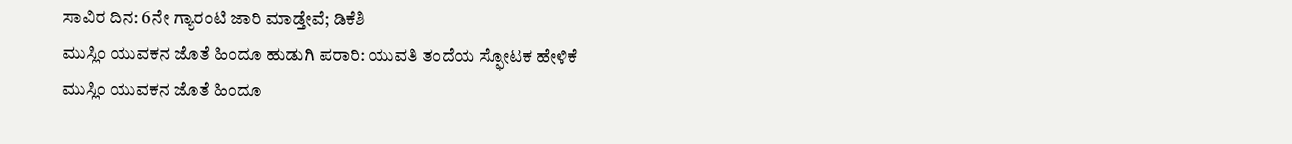ಸಾವಿರ ದಿನ: 6ನೇ ಗ್ಯಾರಂಟಿ ಜಾರಿ ಮಾಡ್ತೇವೆ; ಡಿಕೆಶಿ
ಮುಸ್ಲಿಂ ಯುವಕನ ಜೊತೆ ಹಿಂದೂ ಹುಡುಗಿ ಪರಾರಿ: ಯುವತಿ ತಂದೆಯ ಸ್ಫೋಟಕ ಹೇಳಿಕೆ
ಮುಸ್ಲಿಂ ಯುವಕನ ಜೊತೆ ಹಿಂದೂ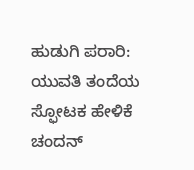ಹುಡುಗಿ ಪರಾರಿ: ಯುವತಿ ತಂದೆಯ ಸ್ಫೋಟಕ ಹೇಳಿಕೆ
ಚಂದನ್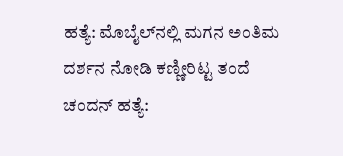ಹತ್ಯೆ: ಮೊಬೈಲ್‌ನಲ್ಲಿ ಮಗನ ಅಂತಿಮ ದರ್ಶನ ನೋಡಿ ಕಣ್ಣೀರಿಟ್ಟ ತಂದೆ
ಚಂದನ್ ಹತ್ಯೆ: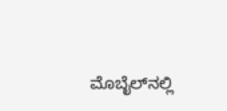ಮೊಬೈಲ್‌ನಲ್ಲಿ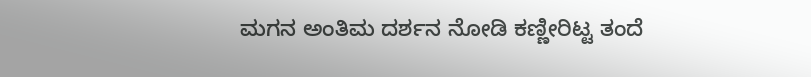ಮಗನ ಅಂತಿಮ ದರ್ಶನ ನೋಡಿ ಕಣ್ಣೀರಿಟ್ಟ ತಂದೆ